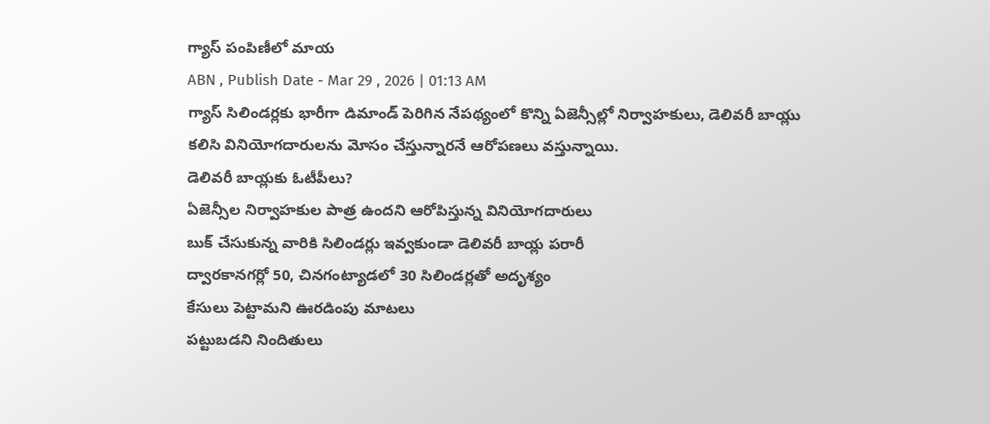గ్యాస్ పంపిణీలో మాయ
ABN , Publish Date - Mar 29 , 2026 | 01:13 AM
గ్యాస్ సిలిండర్లకు భారీగా డిమాండ్ పెరిగిన నేపథ్యంలో కొన్ని ఏజెన్సీల్లో నిర్వాహకులు, డెలివరీ బాయ్లు కలిసి వినియోగదారులను మోసం చేస్తున్నారనే ఆరోపణలు వస్తున్నాయి.
డెలివరీ బాయ్లకు ఓటీపీలు?
ఏజెన్సీల నిర్వాహకుల పాత్ర ఉందని ఆరోపిస్తున్న వినియోగదారులు
బుక్ చేసుకున్న వారికి సిలిండర్లు ఇవ్వకుండా డెలివరీ బాయ్ల పరారీ
ద్వారకానగర్లో 50, చినగంట్యాడలో 30 సిలిండర్లతో అదృశ్యం
కేసులు పెట్టామని ఊరడింపు మాటలు
పట్టుబడని నిందితులు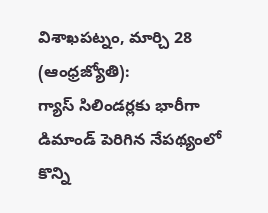విశాఖపట్నం, మార్చి 28 (ఆంధ్రజ్యోతి):
గ్యాస్ సిలిండర్లకు భారీగా డిమాండ్ పెరిగిన నేపథ్యంలో కొన్ని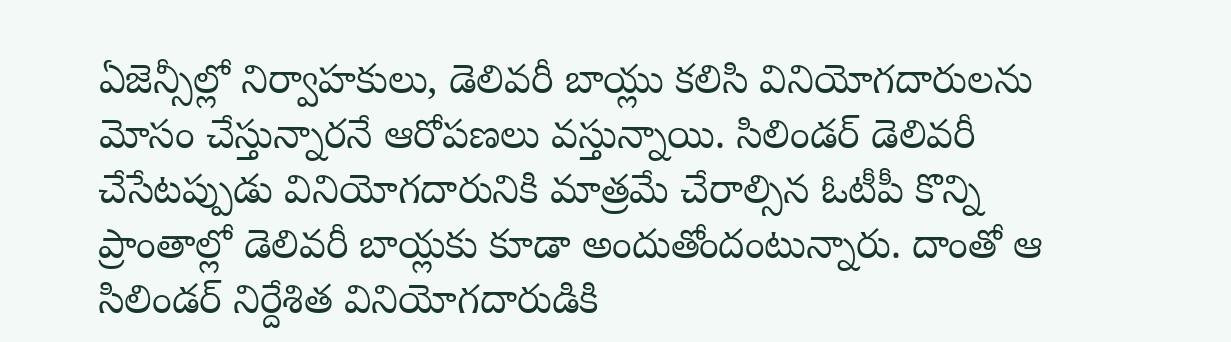ఏజెన్సీల్లో నిర్వాహకులు, డెలివరీ బాయ్లు కలిసి వినియోగదారులను మోసం చేస్తున్నారనే ఆరోపణలు వస్తున్నాయి. సిలిండర్ డెలివరీ చేసేటప్పుడు వినియోగదారునికి మాత్రమే చేరాల్సిన ఓటీపీ కొన్ని ప్రాంతాల్లో డెలివరీ బాయ్లకు కూడా అందుతోందంటున్నారు. దాంతో ఆ సిలిండర్ నిర్దేశిత వినియోగదారుడికి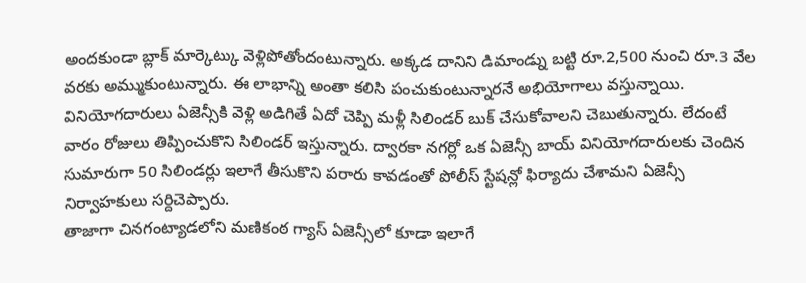అందకుండా బ్లాక్ మార్కెట్కు వెళ్లిపోతోందంటున్నారు. అక్కడ దానిని డిమాండ్ను బట్టి రూ.2,500 నుంచి రూ.3 వేల వరకు అమ్ముకుంటున్నారు. ఈ లాభాన్ని అంతా కలిసి పంచుకుంటున్నారనే అభియోగాలు వస్తున్నాయి. వినియోగదారులు ఏజెన్సీకి వెళ్లి అడిగితే ఏదో చెప్పి మళ్లీ సిలిండర్ బుక్ చేసుకోవాలని చెబుతున్నారు. లేదంటే వారం రోజులు తిప్పించుకొని సిలిండర్ ఇస్తున్నారు. ద్వారకా నగర్లో ఒక ఏజెన్సీ బాయ్ వినియోగదారులకు చెందిన సుమారుగా 50 సిలిండర్లు ఇలాగే తీసుకొని పరారు కావడంతో పోలీస్ స్టేషన్లో ఫిర్యాదు చేశామని ఏజెన్సీ నిర్వాహకులు సర్దిచెప్పారు.
తాజాగా చినగంట్యాడలోని మణికంఠ గ్యాస్ ఏజెన్సీలో కూడా ఇలాగే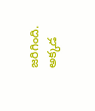జరిగింది. అక్కడ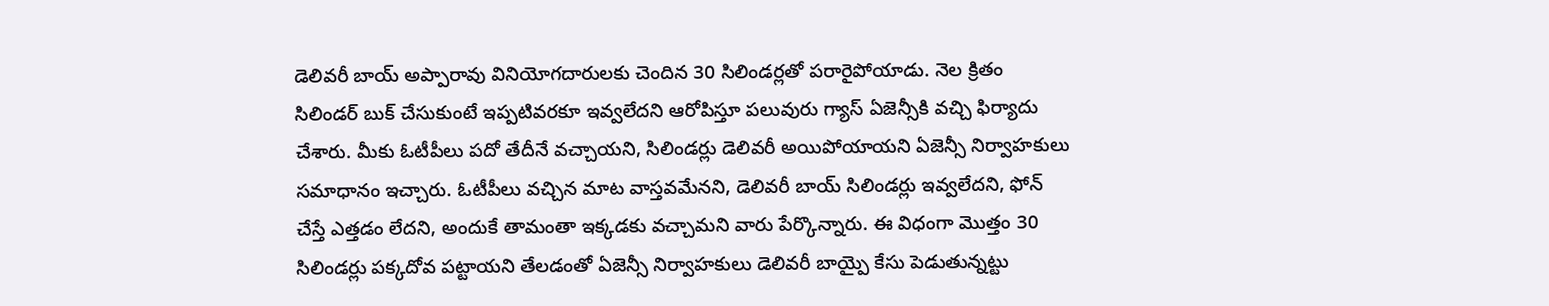డెలివరీ బాయ్ అప్పారావు వినియోగదారులకు చెందిన 30 సిలిండర్లతో పరారైపోయాడు. నెల క్రితం సిలిండర్ బుక్ చేసుకుంటే ఇప్పటివరకూ ఇవ్వలేదని ఆరోపిస్తూ పలువురు గ్యాస్ ఏజెన్సీకి వచ్చి ఫిర్యాదు చేశారు. మీకు ఓటీపీలు పదో తేదీనే వచ్చాయని, సిలిండర్లు డెలివరీ అయిపోయాయని ఏజెన్సీ నిర్వాహకులు సమాధానం ఇచ్చారు. ఓటీపీలు వచ్చిన మాట వాస్తవమేనని, డెలివరీ బాయ్ సిలిండర్లు ఇవ్వలేదని, ఫోన్ చేస్తే ఎత్తడం లేదని, అందుకే తామంతా ఇక్కడకు వచ్చామని వారు పేర్కొన్నారు. ఈ విధంగా మొత్తం 30 సిలిండర్లు పక్కదోవ పట్టాయని తేలడంతో ఏజెన్సీ నిర్వాహకులు డెలివరీ బాయ్పై కేసు పెడుతున్నట్టు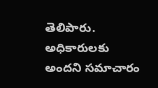తెలిపారు.
అధికారులకు అందని సమాచారం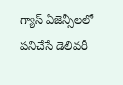గ్యాస్ ఏజెన్సీలలో పనిచేసే డెలివరీ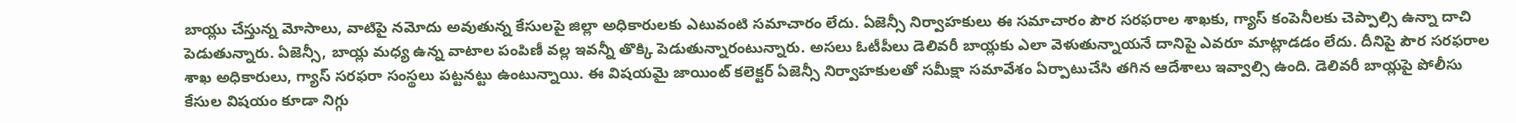బాయ్లు చేస్తున్న మోసాలు, వాటిపై నమోదు అవుతున్న కేసులపై జిల్లా అధికారులకు ఎటువంటి సమాచారం లేదు. ఏజెన్సీ నిర్వాహకులు ఈ సమాచారం పౌర సరఫరాల శాఖకు, గ్యాస్ కంపెనీలకు చెప్పాల్సి ఉన్నా దాచి పెడుతున్నారు. ఏజెన్సీ, బాయ్ల మధ్య ఉన్న వాటాల పంపిణీ వల్ల ఇవన్నీ తొక్కి పెడుతున్నారంటున్నారు. అసలు ఓటీపీలు డెలివరీ బాయ్లకు ఎలా వెళుతున్నాయనే దానిపై ఎవరూ మాట్లాడడం లేదు. దీనిపై పౌర సరఫరాల శాఖ అధికారులు, గ్యాస్ సరఫరా సంస్థలు పట్టనట్టు ఉంటున్నాయి. ఈ విషయమై జాయింట్ కలెక్టర్ ఏజెన్సీ నిర్వాహకులతో సమీక్షా సమావేశం ఏర్పాటుచేసి తగిన ఆదేశాలు ఇవ్వాల్సి ఉంది. డెలివరీ బాయ్లపై పోలీసు కేసుల విషయం కూడా నిగ్గు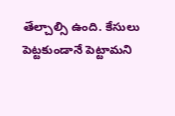తేల్చాల్సి ఉంది. కేసులు పెట్టకుండానే పెట్టామని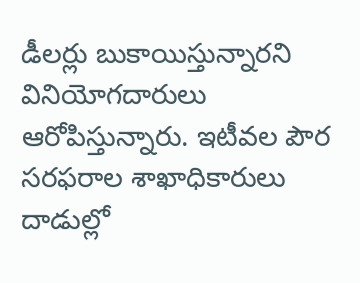డీలర్లు బుకాయిస్తున్నారని వినియోగదారులు ఆరోపిస్తున్నారు. ఇటీవల పౌర సరఫరాల శాఖాధికారులు దాడుల్లో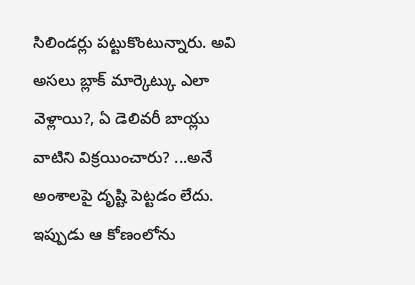సిలిండర్లు పట్టుకొంటున్నారు. అవి అసలు బ్లాక్ మార్కెట్కు ఎలా వెళ్లాయి?, ఏ డెలివరీ బాయ్లు వాటిని విక్రయించారు? ...అనే అంశాలపై దృష్టి పెట్టడం లేదు. ఇప్పుడు ఆ కోణంలోను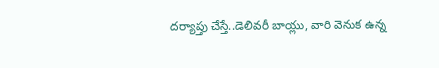దర్యాప్తు చేస్తే..డెలివరీ బాయ్లు, వారి వెనుక ఉన్న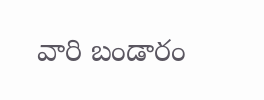వారి బండారం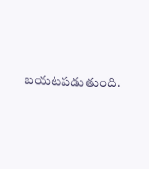బయటపడుతుంది.